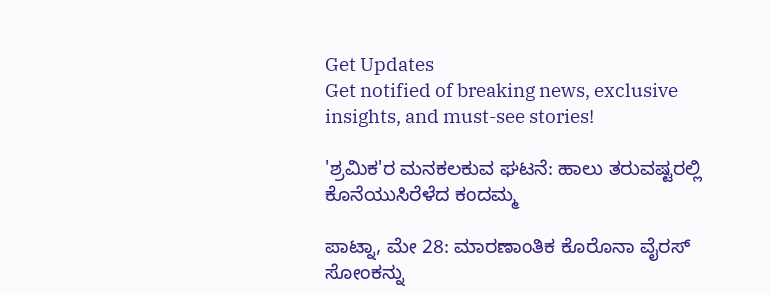Get Updates
Get notified of breaking news, exclusive insights, and must-see stories!

'ಶ್ರಮಿಕ'ರ ಮನಕಲಕುವ ಘಟನೆ: ಹಾಲು ತರುವಷ್ಟರಲ್ಲಿ ಕೊನೆಯುಸಿರೆಳೆದ ಕಂದಮ್ಮ

ಪಾಟ್ನಾ, ಮೇ 28: ಮಾರಣಾಂತಿಕ ಕೊರೊನಾ ವೈರಸ್ ಸೋಂಕನ್ನು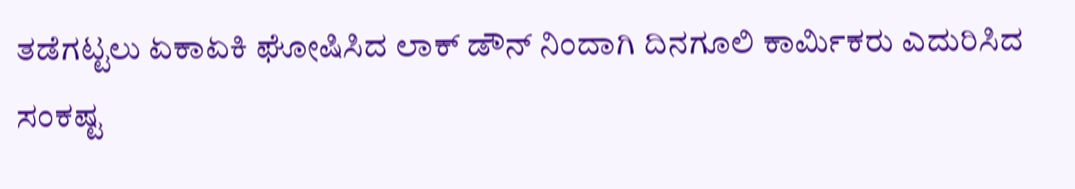ತಡೆಗಟ್ಟಲು ಏಕಾಏಕಿ ಘೋಷಿಸಿದ ಲಾಕ್ ಡೌನ್ ನಿಂದಾಗಿ ದಿನಗೂಲಿ ಕಾರ್ಮಿಕರು ಎದುರಿಸಿದ ಸಂಕಷ್ಟ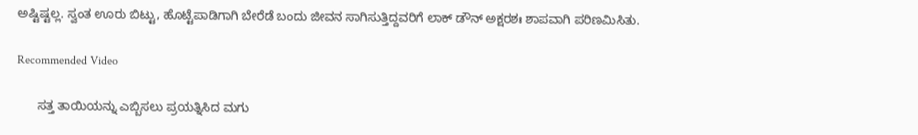ಅಷ್ಟಿಷ್ಟಲ್ಲ. ಸ್ವಂತ ಊರು ಬಿಟ್ಟು, ಹೊಟ್ಟೆಪಾಡಿಗಾಗಿ ಬೇರೆಡೆ ಬಂದು ಜೀವನ ಸಾಗಿಸುತ್ತಿದ್ದವರಿಗೆ ಲಾಕ್ ಡೌನ್ ಅಕ್ಷರಶಃ ಶಾಪವಾಗಿ ಪರಿಣಮಿಸಿತು.

Recommended Video

      ಸತ್ತ ತಾಯಿಯನ್ನು ಎಬ್ಬಿಸಲು ಪ್ರಯತ್ನಿಸಿದ ಮಗು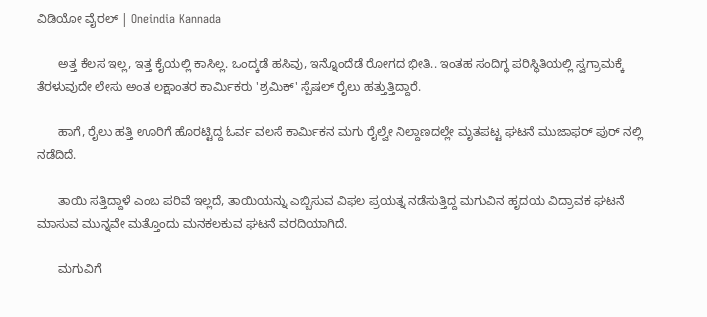ವಿಡಿಯೋ ವೈರಲ್ | Oneindia Kannada

      ಅತ್ತ ಕೆಲಸ ಇಲ್ಲ, ಇತ್ತ ಕೈಯಲ್ಲಿ ಕಾಸಿಲ್ಲ. ಒಂದ್ಕಡೆ ಹಸಿವು, ಇನ್ನೊಂದೆಡೆ ರೋಗದ ಭೀತಿ.. ಇಂತಹ ಸಂದಿಗ್ಧ ಪರಿಸ್ಥಿತಿಯಲ್ಲಿ ಸ್ವಗ್ರಾಮಕ್ಕೆ ತೆರಳುವುದೇ ಲೇಸು ಅಂತ ಲಕ್ಷಾಂತರ ಕಾರ್ಮಿಕರು 'ಶ್ರಮಿಕ್' ಸ್ಪೆಷಲ್ ರೈಲು ಹತ್ತುತ್ತಿದ್ದಾರೆ.

      ಹಾಗೆ, ರೈಲು ಹತ್ತಿ ಊರಿಗೆ ಹೊರಟ್ಟಿದ್ದ ಓರ್ವ ವಲಸೆ ಕಾರ್ಮಿಕನ ಮಗು ರೈಲ್ವೇ ನಿಲ್ದಾಣದಲ್ಲೇ ಮೃತಪಟ್ಟ ಘಟನೆ ಮುಜಾಫರ್ ಪುರ್ ನಲ್ಲಿ ನಡೆದಿದೆ.

      ತಾಯಿ ಸತ್ತಿದ್ದಾಳೆ ಎಂಬ ಪರಿವೆ ಇಲ್ಲದೆ, ತಾಯಿಯನ್ನು ಎಬ್ಬಿಸುವ ವಿಫಲ ಪ್ರಯತ್ನ ನಡೆಸುತ್ತಿದ್ದ ಮಗುವಿನ ಹೃದಯ ವಿದ್ರಾವಕ ಘಟನೆ ಮಾಸುವ ಮುನ್ನವೇ ಮತ್ತೊಂದು ಮನಕಲಕುವ ಘಟನೆ ವರದಿಯಾಗಿದೆ.

      ಮಗುವಿಗೆ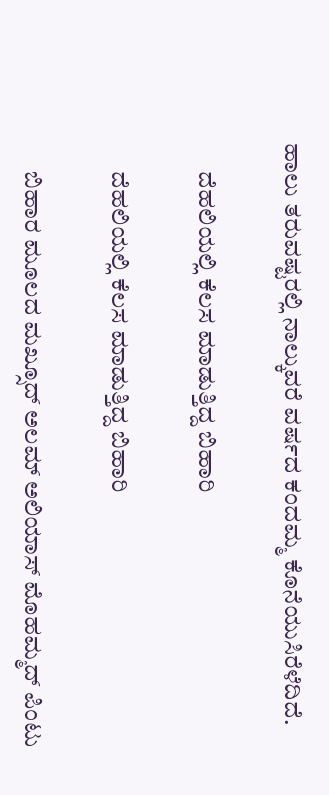ಹಾಲು ತರುವಷ್ಟರಲ್ಲಿ ನಾಲ್ಕುವರೆ ವರ್ಷದ ಕಂದಮ್ಮ ಕೊನೆಯುಸಿರೆಳೆದಿದೆ.

      ದೆಹಲಿಯಲ್ಲಿ ಕೆಲಸ ಮಾಡುತ್ತಿದ್ದ ಬಿಹಾರಿ

      ದೆಹಲಿಯಲ್ಲಿ ಕೆಲಸ ಮಾಡುತ್ತಿದ್ದ ಬಿಹಾರಿ

      ಬಿಹಾರ ಮೂಲದ ಮಖ್ಸೂದ್ ಅಲಮ್ ಅಲಿಯಾಸ್ ಮೊಹಮ್ಮದ್ ಪಿಂಟು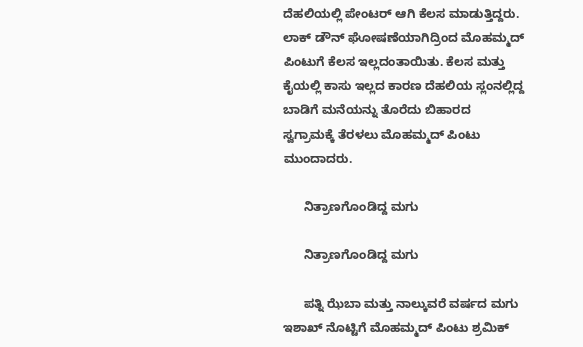ದೆಹಲಿಯಲ್ಲಿ ಪೇಂಟರ್ ಆಗಿ ಕೆಲಸ ಮಾಡುತ್ತಿದ್ದರು. ಲಾಕ್ ಡೌನ್ ಘೋಷಣೆಯಾಗಿದ್ರಿಂದ ಮೊಹಮ್ಮದ್ ಪಿಂಟುಗೆ ಕೆಲಸ ಇಲ್ಲದಂತಾಯಿತು. ಕೆಲಸ ಮತ್ತು ಕೈಯಲ್ಲಿ ಕಾಸು ಇಲ್ಲದ ಕಾರಣ ದೆಹಲಿಯ ಸ್ಲಂನಲ್ಲಿದ್ದ ಬಾಡಿಗೆ ಮನೆಯನ್ನು ತೊರೆದು ಬಿಹಾರದ ಸ್ವಗ್ರಾಮಕ್ಕೆ ತೆರಳಲು ಮೊಹಮ್ಮದ್ ಪಿಂಟು ಮುಂದಾದರು.

      ನಿತ್ರಾಣಗೊಂಡಿದ್ದ ಮಗು

      ನಿತ್ರಾಣಗೊಂಡಿದ್ದ ಮಗು

      ಪತ್ನಿ ಝೆಬಾ ಮತ್ತು ನಾಲ್ಕುವರೆ ವರ್ಷದ ಮಗು ಇಶಾಖ್ ನೊಟ್ಟಿಗೆ ಮೊಹಮ್ಮದ್ ಪಿಂಟು ಶ್ರಮಿಕ್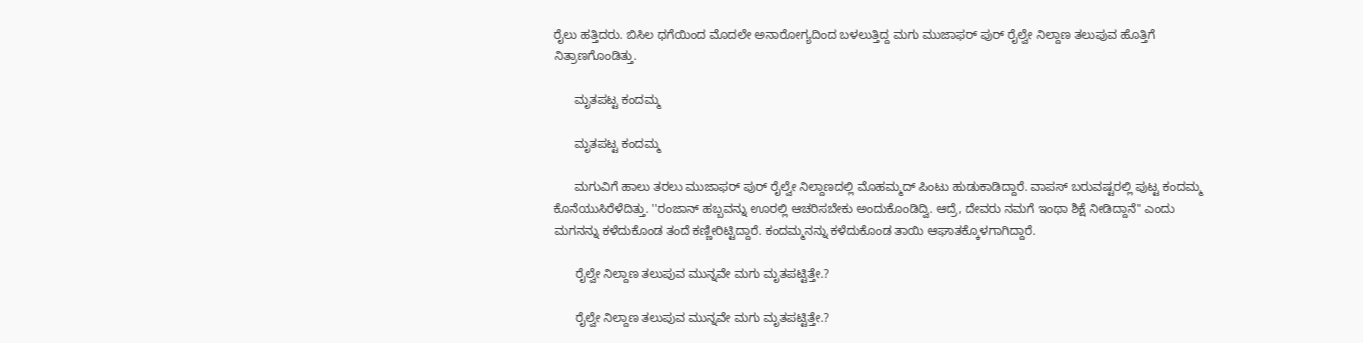ರೈಲು ಹತ್ತಿದರು. ಬಿಸಿಲ ಧಗೆಯಿಂದ ಮೊದಲೇ ಅನಾರೋಗ್ಯದಿಂದ ಬಳಲುತ್ತಿದ್ದ ಮಗು ಮುಜಾಫರ್ ಪುರ್ ರೈಲ್ವೇ ನಿಲ್ದಾಣ ತಲುಪುವ ಹೊತ್ತಿಗೆ ನಿತ್ರಾಣಗೊಂಡಿತ್ತು.

      ಮೃತಪಟ್ಟ ಕಂದಮ್ಮ

      ಮೃತಪಟ್ಟ ಕಂದಮ್ಮ

      ಮಗುವಿಗೆ ಹಾಲು ತರಲು ಮುಜಾಫರ್ ಪುರ್ ರೈಲ್ವೇ ನಿಲ್ದಾಣದಲ್ಲಿ ಮೊಹಮ್ಮದ್ ಪಿಂಟು ಹುಡುಕಾಡಿದ್ದಾರೆ. ವಾಪಸ್ ಬರುವಷ್ಟರಲ್ಲಿ ಪುಟ್ಟ ಕಂದಮ್ಮ ಕೊನೆಯುಸಿರೆಳೆದಿತ್ತು. ''ರಂಜಾನ್ ಹಬ್ಬವನ್ನು ಊರಲ್ಲಿ ಆಚರಿಸಬೇಕು ಅಂದುಕೊಂಡಿದ್ವಿ. ಆದ್ರೆ, ದೇವರು ನಮಗೆ ಇಂಥಾ ಶಿಕ್ಷೆ ನೀಡಿದ್ದಾನೆ'' ಎಂದು ಮಗನನ್ನು ಕಳೆದುಕೊಂಡ ತಂದೆ ಕಣ್ಣೀರಿಟ್ಟಿದ್ದಾರೆ. ಕಂದಮ್ಮನನ್ನು ಕಳೆದುಕೊಂಡ ತಾಯಿ ಆಘಾತಕ್ಕೊಳಗಾಗಿದ್ದಾರೆ.

      ರೈಲ್ವೇ ನಿಲ್ದಾಣ ತಲುಪುವ ಮುನ್ನವೇ ಮಗು ಮೃತಪಟ್ಟಿತ್ತೇ.?

      ರೈಲ್ವೇ ನಿಲ್ದಾಣ ತಲುಪುವ ಮುನ್ನವೇ ಮಗು ಮೃತಪಟ್ಟಿತ್ತೇ.?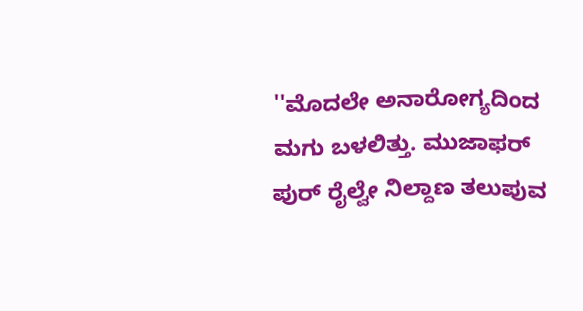''ಮೊದಲೇ ಅನಾರೋಗ್ಯದಿಂದ ಮಗು ಬಳಲಿತ್ತು. ಮುಜಾಫರ್ ಪುರ್ ರೈಲ್ವೇ ನಿಲ್ದಾಣ ತಲುಪುವ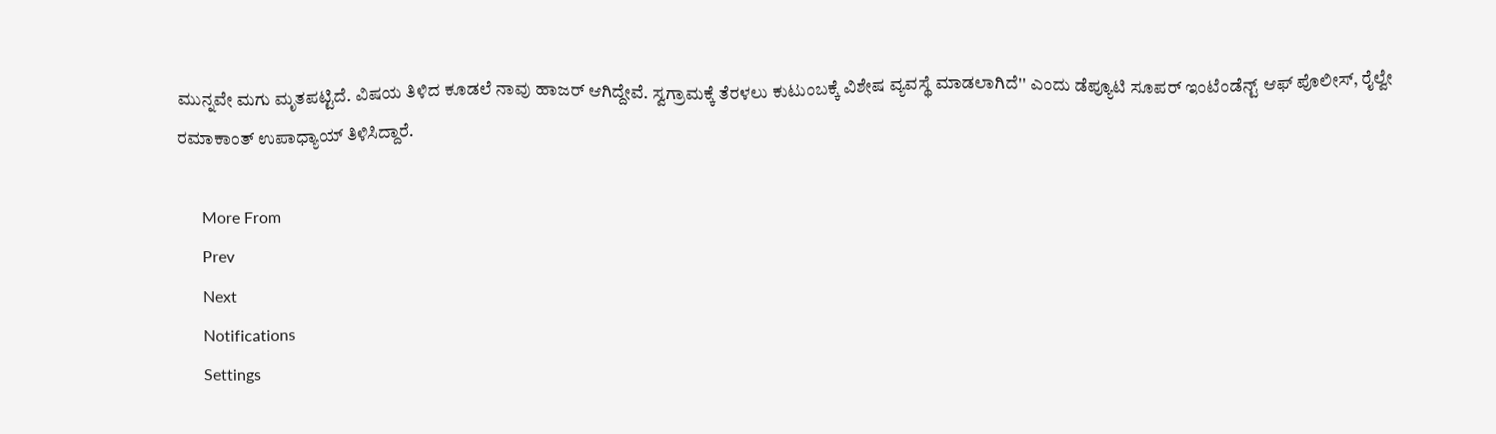ಮುನ್ನವೇ ಮಗು ಮೃತಪಟ್ಟಿದೆ. ವಿಷಯ ತಿಳಿದ ಕೂಡಲೆ ನಾವು ಹಾಜರ್ ಆಗಿದ್ದೇವೆ. ಸ್ವಗ್ರಾಮಕ್ಕೆ ತೆರಳಲು ಕುಟುಂಬಕ್ಕೆ ವಿಶೇಷ ವ್ಯವಸ್ಥೆ ಮಾಡಲಾಗಿದೆ'' ಎಂದು ಡೆಪ್ಯೂಟಿ ಸೂಪರ್ ಇಂಟೆಂಡೆನ್ಟ್ ಆಫ್ ಪೊಲೀಸ್, ರೈಲ್ವೇ ರಮಾಕಾಂತ್ ಉಪಾಧ್ಯಾಯ್ ತಿಳಿಸಿದ್ದಾರೆ.

      More From
      Prev
      Next
      Notifications
      Settings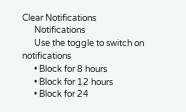Clear Notifications
      Notifications
      Use the toggle to switch on notifications
      • Block for 8 hours
      • Block for 12 hours
      • Block for 24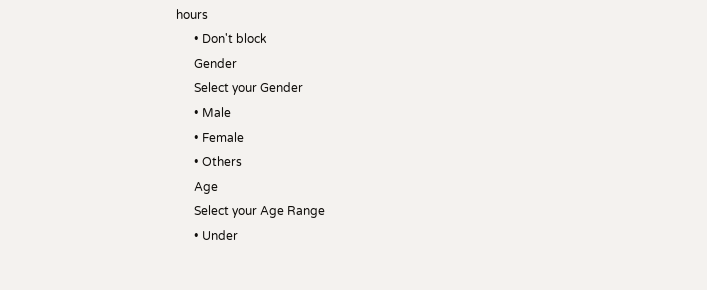hours
      • Don't block
      Gender
      Select your Gender
      • Male
      • Female
      • Others
      Age
      Select your Age Range
      • Under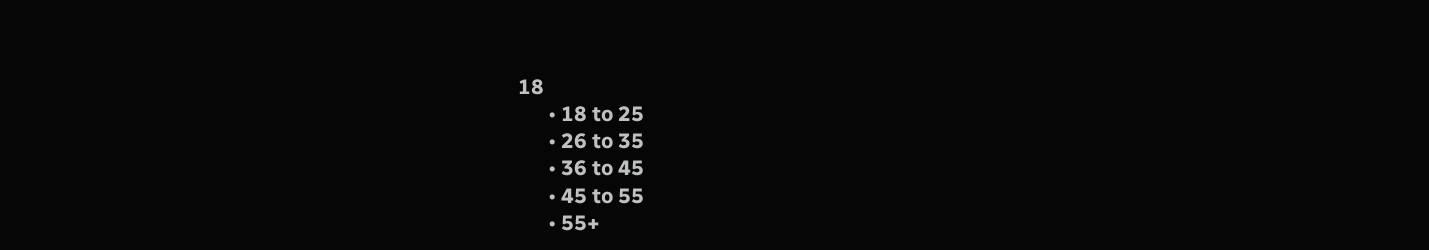18
      • 18 to 25
      • 26 to 35
      • 36 to 45
      • 45 to 55
      • 55+